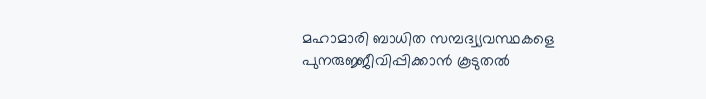മഹാമാരി ബാധിത സമ്പദ്വ്യവസ്ഥകളെ പുനരുജ്ജീവിപ്പിക്കാൻ കൂടുതൽ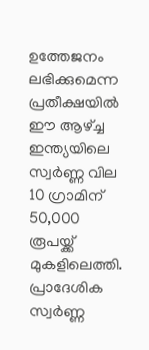ഉത്തേജനം ലഭിക്കുമെന്ന പ്രതീക്ഷയിൽ ഈ ആഴ്ച്ച ഇന്ത്യയിലെ സ്വർണ്ണ വില 10 ഗ്രാമിന് 50,000 രൂപയ്ക്ക് മുകളിലെത്തി. പ്രാദേശിക സ്വർണ്ണ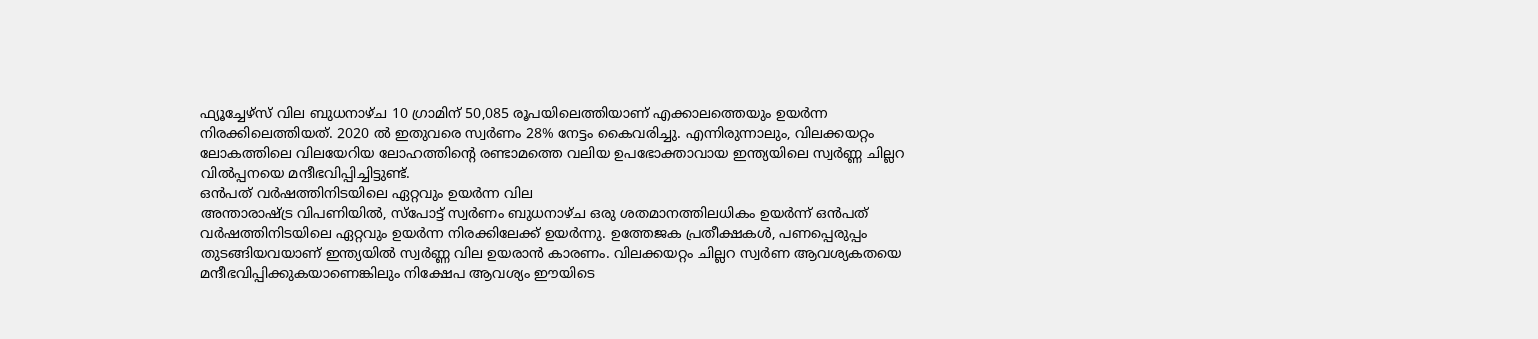ഫ്യൂച്ചേഴ്സ് വില ബുധനാഴ്ച 10 ഗ്രാമിന് 50,085 രൂപയിലെത്തിയാണ് എക്കാലത്തെയും ഉയർന്ന നിരക്കിലെത്തിയത്. 2020 ൽ ഇതുവരെ സ്വർണം 28% നേട്ടം കൈവരിച്ചു. എന്നിരുന്നാലും, വിലക്കയറ്റം ലോകത്തിലെ വിലയേറിയ ലോഹത്തിന്റെ രണ്ടാമത്തെ വലിയ ഉപഭോക്താവായ ഇന്ത്യയിലെ സ്വർണ്ണ ചില്ലറ വിൽപ്പനയെ മന്ദീഭവിപ്പിച്ചിട്ടുണ്ട്.
ഒൻപത് വർഷത്തിനിടയിലെ ഏറ്റവും ഉയർന്ന വില
അന്താരാഷ്ട്ര വിപണിയിൽ, സ്പോട്ട് സ്വർണം ബുധനാഴ്ച ഒരു ശതമാനത്തിലധികം ഉയർന്ന് ഒൻപത് വർഷത്തിനിടയിലെ ഏറ്റവും ഉയർന്ന നിരക്കിലേക്ക് ഉയർന്നു. ഉത്തേജക പ്രതീക്ഷകൾ, പണപ്പെരുപ്പം തുടങ്ങിയവയാണ് ഇന്ത്യയിൽ സ്വർണ്ണ വില ഉയരാൻ കാരണം. വിലക്കയറ്റം ചില്ലറ സ്വർണ ആവശ്യകതയെ മന്ദീഭവിപ്പിക്കുകയാണെങ്കിലും നിക്ഷേപ ആവശ്യം ഈയിടെ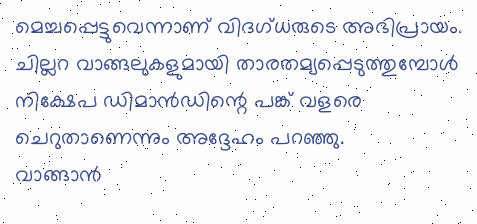മെച്ചപ്പെട്ടുവെന്നാണ് വിദഗ്ധരുടെ അഭിപ്രായം. ചില്ലറ വാങ്ങലുകളുമായി താരതമ്യപ്പെടുത്തുമ്പോൾ നിക്ഷേപ ഡിമാൻഡിന്റെ പങ്ക് വളരെ ചെറുതാണെന്നും അദ്ദേഹം പറഞ്ഞു.
വാങ്ങാൻ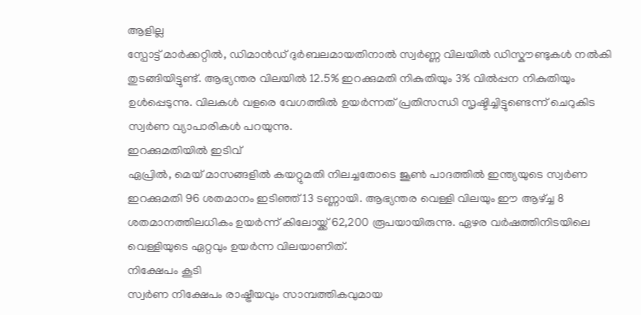ആളില്ല
സ്പോട്ട് മാർക്കറ്റിൽ, ഡിമാൻഡ് ദുർബലമായതിനാൽ സ്വർണ്ണ വിലയിൽ ഡിസ്കൗണ്ടുകൾ നൽകി തുടങ്ങിയിട്ടുണ്ട്. ആഭ്യന്തര വിലയിൽ 12.5% ഇറക്കുമതി നികുതിയും 3% വിൽപ്പന നികുതിയും ഉൾപ്പെടുന്നു. വിലകൾ വളരെ വേഗത്തിൽ ഉയർന്നത് പ്രതിസന്ധി സൃഷ്ടിച്ചിട്ടുണ്ടെന്ന് ചെറുകിട സ്വർണ വ്യാപാരികൾ പറയുന്നു.
ഇറക്കുമതിയിൽ ഇടിവ്
ഏപ്രിൽ, മെയ് മാസങ്ങളിൽ കയറ്റുമതി നിലച്ചതോടെ ജൂൺ പാദത്തിൽ ഇന്ത്യയുടെ സ്വർണ ഇറക്കുമതി 96 ശതമാനം ഇടിഞ്ഞ് 13 ടണ്ണായി. ആഭ്യന്തര വെള്ളി വിലയും ഈ ആഴ്ച്ച 8 ശതമാനത്തിലധികം ഉയർന്ന് കിലോയ്ക്ക് 62,200 രൂപയായിരുന്നു. ഏഴര വർഷത്തിനിടയിലെ വെള്ളിയുടെ ഏറ്റവും ഉയർന്ന വിലയാണിത്.
നിക്ഷേപം കൂടി
സ്വർണ നിക്ഷേപം രാഷ്ട്രീയവും സാമ്പത്തികവുമായ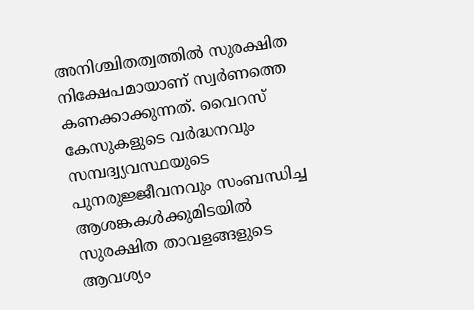അനിശ്ചിതത്വത്തിൽ സുരക്ഷിത നിക്ഷേപമായാണ് സ്വർണത്തെ കണക്കാക്കുന്നത്. വൈറസ് കേസുകളുടെ വർദ്ധനവും സമ്പദ്വ്യവസ്ഥയുടെ പുനരുജ്ജീവനവും സംബന്ധിച്ച ആശങ്കകൾക്കുമിടയിൽ സുരക്ഷിത താവളങ്ങളുടെ ആവശ്യം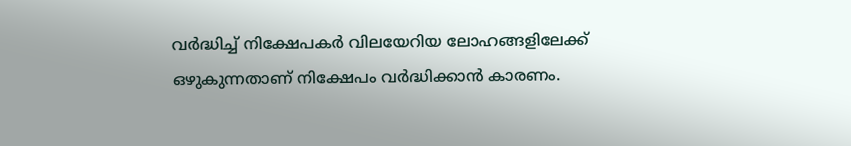വർദ്ധിച്ച് നിക്ഷേപകർ വിലയേറിയ ലോഹങ്ങളിലേക്ക് ഒഴുകുന്നതാണ് നിക്ഷേപം വർദ്ധിക്കാൻ കാരണം.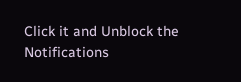Click it and Unblock the Notifications